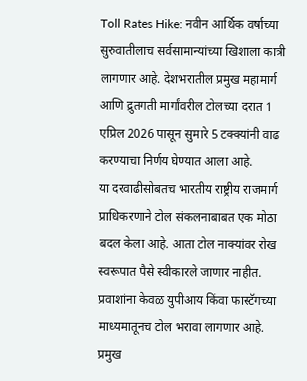Toll Rates Hike: नवीन आर्थिक वर्षाच्या सुरुवातीलाच सर्वसामान्यांच्या खिशाला कात्री लागणार आहे. देशभरातील प्रमुख महामार्ग आणि द्रुतगती मार्गांवरील टोलच्या दरात 1 एप्रिल 2026 पासून सुमारे 5 टक्क्यांनी वाढ करण्याचा निर्णय घेण्यात आला आहे.
या दरवाढीसोबतच भारतीय राष्ट्रीय राजमार्ग प्राधिकरणाने टोल संकलनाबाबत एक मोठा बदल केला आहे. आता टोल नाक्यांवर रोख स्वरूपात पैसे स्वीकारले जाणार नाहीत. प्रवाशांना केवळ युपीआय किंवा फास्टॅगच्या माध्यमातूनच टोल भरावा लागणार आहे.
प्रमुख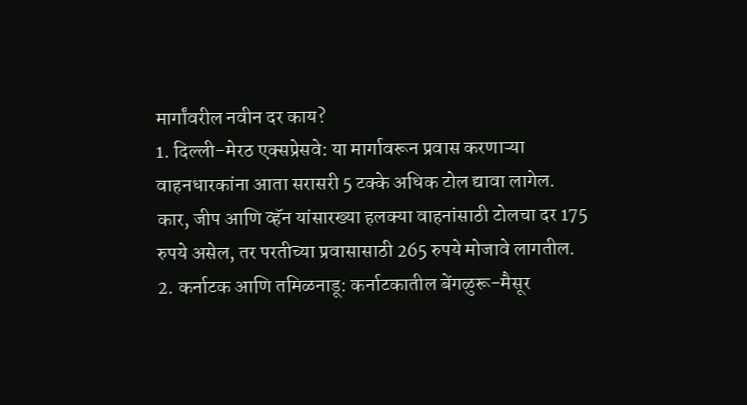मार्गांवरील नवीन दर काय?
1. दिल्ली-मेरठ एक्सप्रेसवे: या मार्गावरून प्रवास करणाऱ्या वाहनधारकांना आता सरासरी 5 टक्के अधिक टोल द्यावा लागेल. कार, जीप आणि व्हॅन यांसारख्या हलक्या वाहनांसाठी टोलचा दर 175 रुपये असेल, तर परतीच्या प्रवासासाठी 265 रुपये मोजावे लागतील.
2. कर्नाटक आणि तमिळनाडू: कर्नाटकातील बेंगळुरू-मैसूर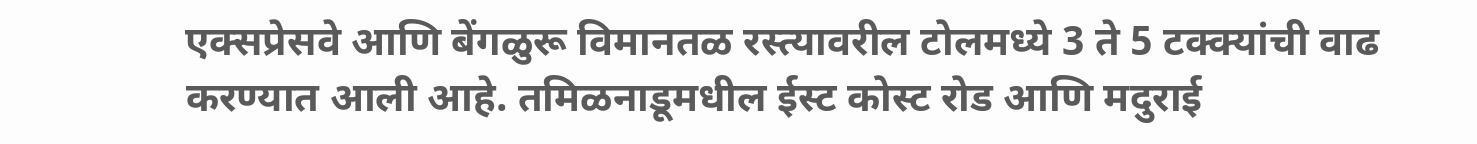एक्सप्रेसवे आणि बेंगळुरू विमानतळ रस्त्यावरील टोलमध्ये 3 ते 5 टक्क्यांची वाढ करण्यात आली आहे. तमिळनाडूमधील ईस्ट कोस्ट रोड आणि मदुराई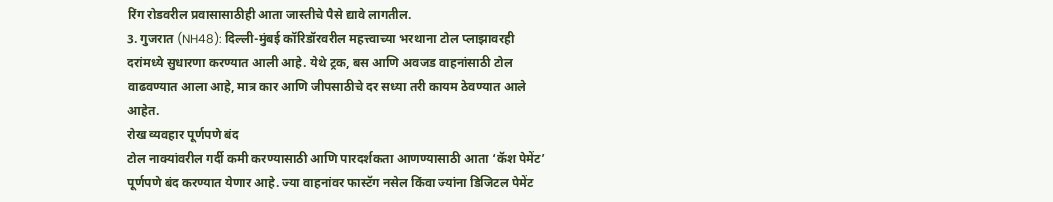रिंग रोडवरील प्रवासासाठीही आता जास्तीचे पैसे द्यावे लागतील.
3. गुजरात (NH48): दिल्ली-मुंबई कॉरिडॉरवरील महत्त्वाच्या भरथाना टोल प्लाझावरही दरांमध्ये सुधारणा करण्यात आली आहे. येथे ट्रक, बस आणि अवजड वाहनांसाठी टोल वाढवण्यात आला आहे, मात्र कार आणि जीपसाठीचे दर सध्या तरी कायम ठेवण्यात आले आहेत.
रोख व्यवहार पूर्णपणे बंद
टोल नाक्यांवरील गर्दी कमी करण्यासाठी आणि पारदर्शकता आणण्यासाठी आता ‘कॅश पेमेंट’ पूर्णपणे बंद करण्यात येणार आहे. ज्या वाहनांवर फास्टॅग नसेल किंवा ज्यांना डिजिटल पेमेंट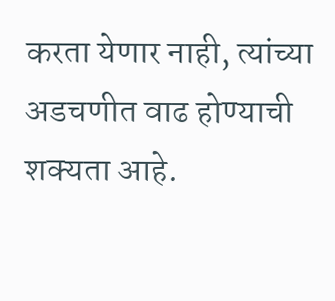करता येणार नाही, त्यांच्या अडचणीत वाढ होण्याची शक्यता आहे.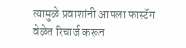त्यामुळे प्रवाशांनी आपला फास्टॅग वेळेत रिचार्ज करून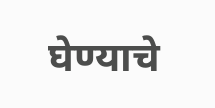घेण्याचे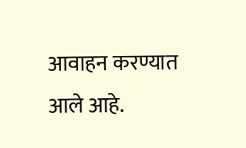आवाहन करण्यात आले आहे.